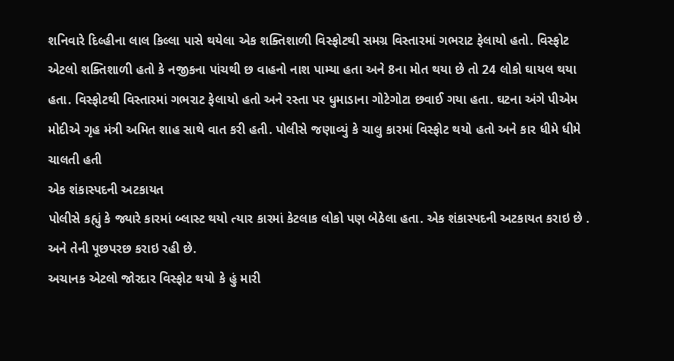શનિવારે દિલ્હીના લાલ કિલ્લા પાસે થયેલા એક શક્તિશાળી વિસ્ફોટથી સમગ્ર વિસ્તારમાં ગભરાટ ફેલાયો હતો. વિસ્ફોટ એટલો શક્તિશાળી હતો કે નજીકના પાંચથી છ વાહનો નાશ પામ્યા હતા અને 8ના મોત થયા છે તો 24 લોકો ઘાયલ થયા હતા. વિસ્ફોટથી વિસ્તારમાં ગભરાટ ફેલાયો હતો અને રસ્તા પર ધુમાડાના ગોટેગોટા છવાઈ ગયા હતા. ઘટના અંગે પીએમ મોદીએ ગૃહ મંત્રી અમિત શાહ સાથે વાત કરી હતી. પોલીસે જણાવ્યું કે ચાલુ કારમાં વિસ્ફોટ થયો હતો અને કાર ધીમે ધીમે ચાલતી હતી
એક શંકાસ્પદની અટકાયત
પોલીસે કહ્યું કે જ્યારે કારમાં બ્લાસ્ટ થયો ત્યાર કારમાં કેટલાક લોકો પણ બેઠેલા હતા. એક શંકાસ્પદની અટકાયત કરાઇ છે . અને તેની પૂછપરછ કરાઇ રહી છે.
અચાનક એટલો જોરદાર વિસ્ફોટ થયો કે હું મારી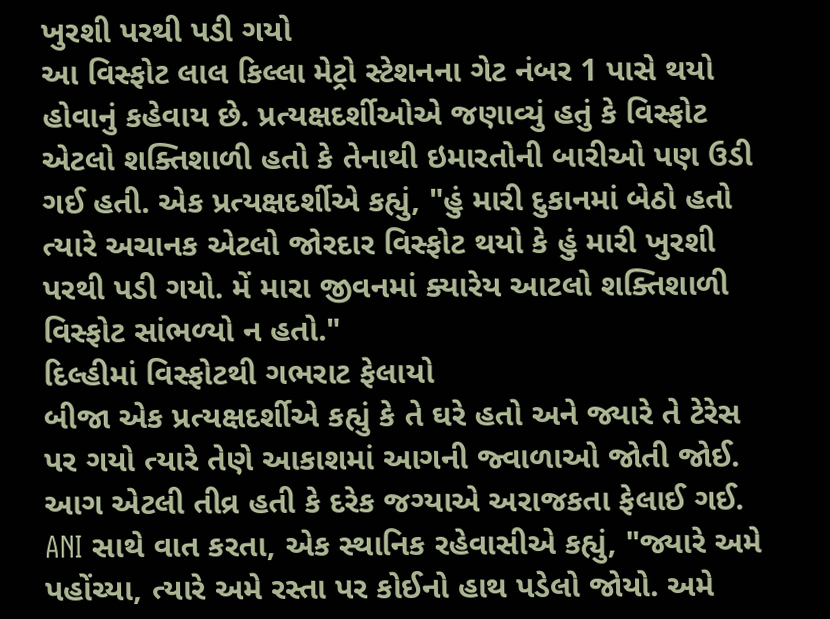ખુરશી પરથી પડી ગયો
આ વિસ્ફોટ લાલ કિલ્લા મેટ્રો સ્ટેશનના ગેટ નંબર 1 પાસે થયો હોવાનું કહેવાય છે. પ્રત્યક્ષદર્શીઓએ જણાવ્યું હતું કે વિસ્ફોટ એટલો શક્તિશાળી હતો કે તેનાથી ઇમારતોની બારીઓ પણ ઉડી ગઈ હતી. એક પ્રત્યક્ષદર્શીએ કહ્યું, "હું મારી દુકાનમાં બેઠો હતો ત્યારે અચાનક એટલો જોરદાર વિસ્ફોટ થયો કે હું મારી ખુરશી પરથી પડી ગયો. મેં મારા જીવનમાં ક્યારેય આટલો શક્તિશાળી વિસ્ફોટ સાંભળ્યો ન હતો."
દિલ્હીમાં વિસ્ફોટથી ગભરાટ ફેલાયો
બીજા એક પ્રત્યક્ષદર્શીએ કહ્યું કે તે ઘરે હતો અને જ્યારે તે ટેરેસ પર ગયો ત્યારે તેણે આકાશમાં આગની જ્વાળાઓ જોતી જોઈ. આગ એટલી તીવ્ર હતી કે દરેક જગ્યાએ અરાજકતા ફેલાઈ ગઈ. ANI સાથે વાત કરતા, એક સ્થાનિક રહેવાસીએ કહ્યું, "જ્યારે અમે પહોંચ્યા, ત્યારે અમે રસ્તા પર કોઈનો હાથ પડેલો જોયો. અમે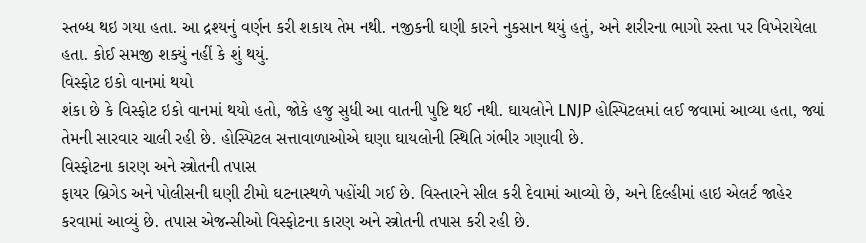સ્તબ્ધ થઇ ગયા હતા. આ દ્રશ્યનું વર્ણન કરી શકાય તેમ નથી. નજીકની ઘણી કારને નુકસાન થયું હતું, અને શરીરના ભાગો રસ્તા પર વિખેરાયેલા હતા. કોઈ સમજી શક્યું નહીં કે શું થયું.
વિસ્ફોટ ઇકો વાનમાં થયો
શંકા છે કે વિસ્ફોટ ઇકો વાનમાં થયો હતો, જોકે હજુ સુધી આ વાતની પુષ્ટિ થઈ નથી. ઘાયલોને LNJP હોસ્પિટલમાં લઈ જવામાં આવ્યા હતા, જ્યાં તેમની સારવાર ચાલી રહી છે. હોસ્પિટલ સત્તાવાળાઓએ ઘણા ઘાયલોની સ્થિતિ ગંભીર ગણાવી છે.
વિસ્ફોટના કારણ અને સ્ત્રોતની તપાસ
ફાયર બ્રિગેડ અને પોલીસની ઘણી ટીમો ઘટનાસ્થળે પહોંચી ગઈ છે. વિસ્તારને સીલ કરી દેવામાં આવ્યો છે, અને દિલ્હીમાં હાઇ એલર્ટ જાહેર કરવામાં આવ્યું છે. તપાસ એજન્સીઓ વિસ્ફોટના કારણ અને સ્ત્રોતની તપાસ કરી રહી છે.